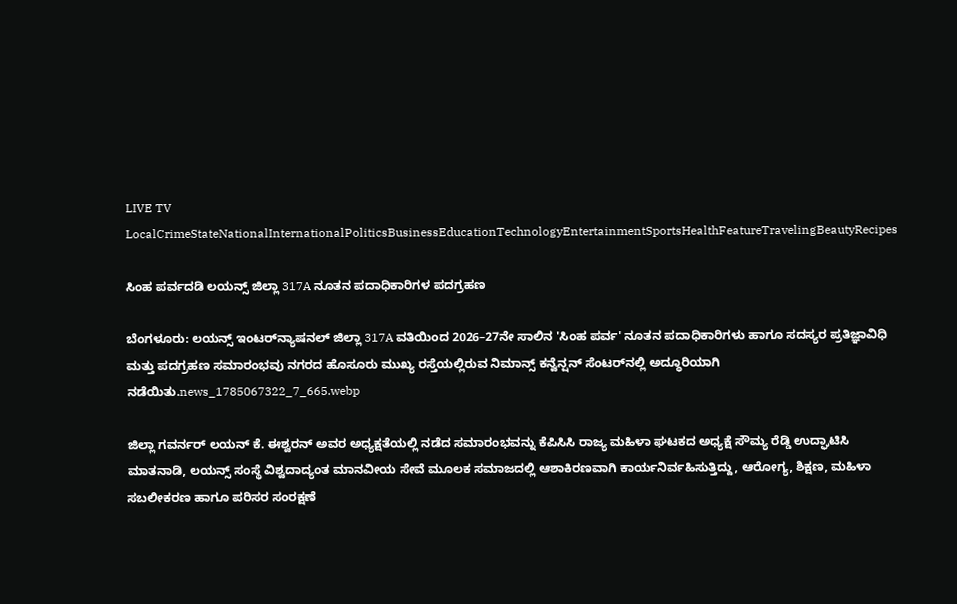LIVE TV LocalCrimeStateNationalInternationalPoliticsBusinessEducationTechnologyEntertainmentSportsHealthFeatureTravelingBeautyRecipes

ಸಿಂಹ ಪರ್ವದಡಿ ಲಯನ್ಸ್ ಜಿಲ್ಲಾ 317A ನೂತನ ಪದಾಧಿಕಾರಿಗಳ ಪದಗ್ರಹಣ

ಬೆಂಗಳೂರು: ಲಯನ್ಸ್ ಇಂಟರ್‌ನ್ಯಾಷನಲ್ ಜಿಲ್ಲಾ 317A ವತಿಯಿಂದ 2026–27ನೇ ಸಾಲಿನ 'ಸಿಂಹ ಪರ್ವ' ನೂತನ ಪದಾಧಿಕಾರಿಗಳು ಹಾಗೂ ಸದಸ್ಯರ ಪ್ರತಿಜ್ಞಾವಿಧಿ ಮತ್ತು ಪದಗ್ರಹಣ ಸಮಾರಂಭವು ನಗರದ ಹೊಸೂರು ಮುಖ್ಯ ರಸ್ತೆಯಲ್ಲಿರುವ ನಿಮಾನ್ಸ್ ಕನ್ವೆನ್ಷನ್ ಸೆಂಟರ್‌ನಲ್ಲಿ ಅದ್ಧೂರಿಯಾಗಿ ನಡೆಯಿತು.news_1785067322_7_665.webp

ಜಿಲ್ಲಾ ಗವರ್ನರ್ ಲಯನ್ ಕೆ. ಈಶ್ವರನ್ ಅವರ ಅಧ್ಯಕ್ಷತೆಯಲ್ಲಿ ನಡೆದ ಸಮಾರಂಭವನ್ನು ಕೆಪಿಸಿಸಿ ರಾಜ್ಯ ಮಹಿಳಾ ಘಟಕದ ಅಧ್ಯಕ್ಷೆ ಸೌಮ್ಯ ರೆಡ್ಡಿ ಉದ್ಘಾಟಿಸಿ ಮಾತನಾಡಿ, ಲಯನ್ಸ್ ಸಂಸ್ಥೆ ವಿಶ್ವದಾದ್ಯಂತ ಮಾನವೀಯ ಸೇವೆ ಮೂಲಕ ಸಮಾಜದಲ್ಲಿ ಆಶಾಕಿರಣವಾಗಿ ಕಾರ್ಯನಿರ್ವಹಿಸುತ್ತಿದ್ದು, ಆರೋಗ್ಯ, ಶಿಕ್ಷಣ, ಮಹಿಳಾ ಸಬಲೀಕರಣ ಹಾಗೂ ಪರಿಸರ ಸಂರಕ್ಷಣೆ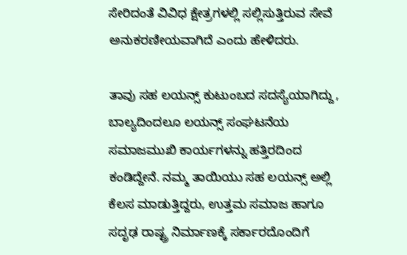ಸೇರಿದಂತೆ ವಿವಿಧ ಕ್ಷೇತ್ರಗಳಲ್ಲಿ ಸಲ್ಲಿಸುತ್ತಿರುವ ಸೇವೆ ಅನುಕರಣೀಯವಾಗಿದೆ ಎಂದು ಹೇಳಿದರು.

ತಾವು ಸಹ ಲಯನ್ಸ್ ಕುಟುಂಬದ ಸದಸ್ಯೆಯಾಗಿದ್ದು, ಬಾಲ್ಯದಿಂದಲೂ ಲಯನ್ಸ್ ಸಂಘಟನೆಯ ಸಮಾಜಮುಖಿ ಕಾರ್ಯಗಳನ್ನು ಹತ್ತಿರದಿಂದ ಕಂಡಿದ್ದೇನೆ. ನಮ್ಮ ತಾಯಿಯು ಸಹ ಲಯನ್ಸ್ ಅಲ್ಲಿ ಕೆಲಸ ಮಾಡುತ್ತಿದ್ದರು, ಉತ್ತಮ ಸಮಾಜ ಹಾಗೂ ಸದೃಢ ರಾಷ್ಟ್ರ ನಿರ್ಮಾಣಕ್ಕೆ ಸರ್ಕಾರದೊಂದಿಗೆ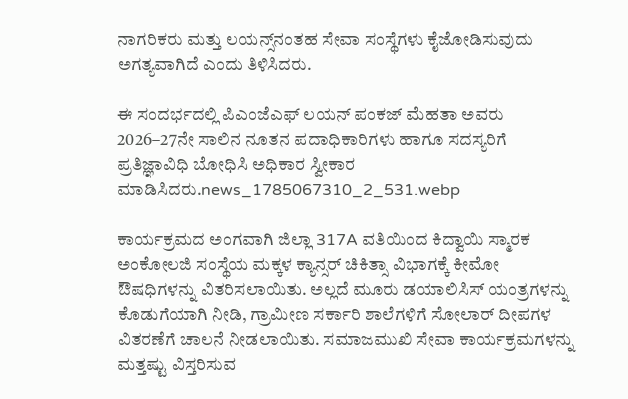ನಾಗರಿಕರು ಮತ್ತು ಲಯನ್ಸ್‌ನಂತಹ ಸೇವಾ ಸಂಸ್ಥೆಗಳು ಕೈಜೋಡಿಸುವುದು ಅಗತ್ಯವಾಗಿದೆ ಎಂದು ತಿಳಿಸಿದರು.

ಈ ಸಂದರ್ಭದಲ್ಲಿ ಪಿಎಂಜೆಎಫ್ ಲಯನ್ ಪಂಕಜ್ ಮೆಹತಾ ಅವರು 2026–27ನೇ ಸಾಲಿನ ನೂತನ ಪದಾಧಿಕಾರಿಗಳು ಹಾಗೂ ಸದಸ್ಯರಿಗೆ ಪ್ರತಿಜ್ಞಾವಿಧಿ ಬೋಧಿಸಿ ಅಧಿಕಾರ ಸ್ವೀಕಾರ ಮಾಡಿಸಿದರು.news_1785067310_2_531.webp

ಕಾರ್ಯಕ್ರಮದ ಅಂಗವಾಗಿ ಜಿಲ್ಲಾ 317A ವತಿಯಿಂದ ಕಿದ್ವಾಯಿ ಸ್ಮಾರಕ ಅಂಕೋಲಜಿ ಸಂಸ್ಥೆಯ ಮಕ್ಕಳ ಕ್ಯಾನ್ಸರ್ ಚಿಕಿತ್ಸಾ ವಿಭಾಗಕ್ಕೆ ಕೀಮೋ ಔಷಧಿಗಳನ್ನು ವಿತರಿಸಲಾಯಿತು. ಅಲ್ಲದೆ ಮೂರು ಡಯಾಲಿಸಿಸ್ ಯಂತ್ರಗಳನ್ನು ಕೊಡುಗೆಯಾಗಿ ನೀಡಿ, ಗ್ರಾಮೀಣ ಸರ್ಕಾರಿ ಶಾಲೆಗಳಿಗೆ ಸೋಲಾರ್ ದೀಪಗಳ ವಿತರಣೆಗೆ ಚಾಲನೆ ನೀಡಲಾಯಿತು. ಸಮಾಜಮುಖಿ ಸೇವಾ ಕಾರ್ಯಕ್ರಮಗಳನ್ನು ಮತ್ತಷ್ಟು ವಿಸ್ತರಿಸುವ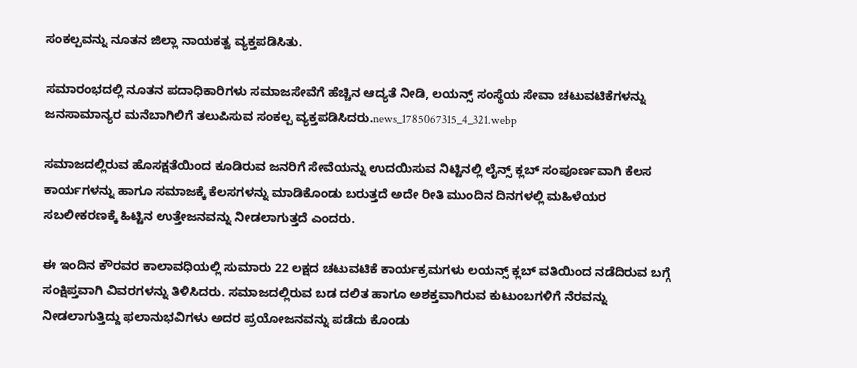ಸಂಕಲ್ಪವನ್ನು ನೂತನ ಜಿಲ್ಲಾ ನಾಯಕತ್ವ ವ್ಯಕ್ತಪಡಿಸಿತು.

ಸಮಾರಂಭದಲ್ಲಿ ನೂತನ ಪದಾಧಿಕಾರಿಗಳು ಸಮಾಜಸೇವೆಗೆ ಹೆಚ್ಚಿನ ಆದ್ಯತೆ ನೀಡಿ, ಲಯನ್ಸ್ ಸಂಸ್ಥೆಯ ಸೇವಾ ಚಟುವಟಿಕೆಗಳನ್ನು ಜನಸಾಮಾನ್ಯರ ಮನೆಬಾಗಿಲಿಗೆ ತಲುಪಿಸುವ ಸಂಕಲ್ಪ ವ್ಯಕ್ತಪಡಿಸಿದರು.news_1785067315_4_321.webp

ಸಮಾಜದಲ್ಲಿರುವ ಹೊಸಕ್ಷತೆಯಿಂದ ಕೂಡಿರುವ ಜನರಿಗೆ ಸೇವೆಯನ್ನು ಉದಯಿಸುವ ನಿಟ್ಟಿನಲ್ಲಿ ಲೈನ್ಸ್ ಕ್ಲಬ್ ಸಂಪೂರ್ಣವಾಗಿ ಕೆಲಸ ಕಾರ್ಯಗಳನ್ನು ಹಾಗೂ ಸಮಾಜಕ್ಕೆ ಕೆಲಸಗಳನ್ನು ಮಾಡಿಕೊಂಡು ಬರುತ್ತದೆ ಅದೇ ರೀತಿ ಮುಂದಿನ ದಿನಗಳಲ್ಲಿ ಮಹಿಳೆಯರ ಸಬಲೀಕರಣಕ್ಕೆ ಹಿಟ್ಟಿನ ಉತ್ತೇಜನವನ್ನು ನೀಡಲಾಗುತ್ತದೆ ಎಂದರು.

ಈ ಇಂದಿನ ಕೌರವರ ಕಾಲಾವಧಿಯಲ್ಲಿ ಸುಮಾರು 22 ಲಕ್ಷದ ಚಟುವಟಿಕೆ ಕಾರ್ಯಕ್ರಮಗಳು ಲಯನ್ಸ್ ಕ್ಲಬ್ ವತಿಯಿಂದ ನಡೆದಿರುವ ಬಗ್ಗೆ ಸಂಕ್ಷಿಪ್ತವಾಗಿ ವಿವರಗಳನ್ನು ತಿಳಿಸಿದರು. ಸಮಾಜದಲ್ಲಿರುವ ಬಡ ದಲಿತ ಹಾಗೂ ಅಶಕ್ತವಾಗಿರುವ ಕುಟುಂಬಗಳಿಗೆ ನೆರವನ್ನು ನೀಡಲಾಗುತ್ತಿದ್ದು ಫಲಾನುಭವಿಗಳು ಅದರ ಪ್ರಯೋಜನವನ್ನು ಪಡೆದು ಕೊಂಡು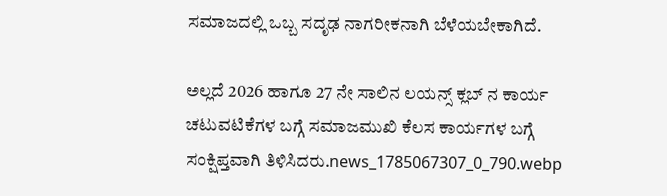ಸಮಾಜದಲ್ಲಿ ಒಬ್ಬ ಸದೃಢ ನಾಗರೀಕನಾಗಿ ಬೆಳೆಯಬೇಕಾಗಿದೆ.

ಅಲ್ಲದೆ 2026 ಹಾಗೂ 27 ನೇ ಸಾಲಿನ ಲಯನ್ಸ್ ಕ್ಲಬ್ ನ ಕಾರ್ಯ ಚಟುವಟಿಕೆಗಳ ಬಗ್ಗೆ ಸಮಾಜಮುಖಿ ಕೆಲಸ ಕಾರ್ಯಗಳ ಬಗ್ಗೆ ಸಂಕ್ಷಿಪ್ತವಾಗಿ ತಿಳಿಸಿದರು.news_1785067307_0_790.webp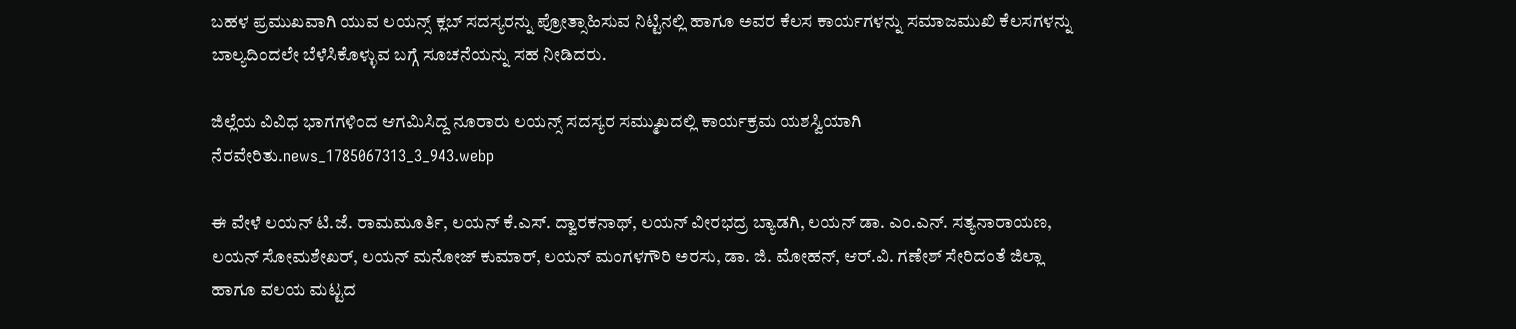ಬಹಳ ಪ್ರಮುಖವಾಗಿ ಯುವ ಲಯನ್ಸ್ ಕ್ಲಬ್ ಸದಸ್ಯರನ್ನು ಪ್ರೋತ್ಸಾಹಿಸುವ ನಿಟ್ಟಿನಲ್ಲಿ ಹಾಗೂ ಅವರ ಕೆಲಸ ಕಾರ್ಯಗಳನ್ನು ಸಮಾಜಮುಖಿ ಕೆಲಸಗಳನ್ನು ಬಾಲ್ಯದಿಂದಲೇ ಬೆಳೆಸಿಕೊಳ್ಳುವ ಬಗ್ಗೆ ಸೂಚನೆಯನ್ನು ಸಹ ನೀಡಿದರು.

ಜಿಲ್ಲೆಯ ವಿವಿಧ ಭಾಗಗಳಿಂದ ಆಗಮಿಸಿದ್ದ ನೂರಾರು ಲಯನ್ಸ್ ಸದಸ್ಯರ ಸಮ್ಮುಖದಲ್ಲಿ ಕಾರ್ಯಕ್ರಮ ಯಶಸ್ವಿಯಾಗಿ ನೆರವೇರಿತು.news_1785067313_3_943.webp

ಈ ವೇಳೆ ಲಯನ್ ಟಿ.ಜೆ. ರಾಮಮೂರ್ತಿ, ಲಯನ್ ಕೆ.ಎಸ್. ದ್ವಾರಕನಾಥ್, ಲಯನ್ ವೀರಭದ್ರ ಬ್ಯಾಡಗಿ, ಲಯನ್ ಡಾ. ಎಂ.ಎನ್. ಸತ್ಯನಾರಾಯಣ, ಲಯನ್ ಸೋಮಶೇಖರ್, ಲಯನ್ ಮನೋಜ್ ಕುಮಾರ್, ಲಯನ್ ಮಂಗಳಗೌರಿ ಅರಸು, ಡಾ. ಜಿ. ಮೋಹನ್, ಆರ್.ವಿ. ಗಣೇಶ್ ಸೇರಿದಂತೆ ಜಿಲ್ಲಾ ಹಾಗೂ ವಲಯ ಮಟ್ಟದ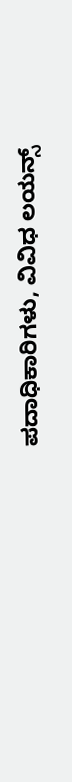ಪದಾಧಿಕಾರಿಗಳು, ವಿವಿಧ ಲಯನ್ಸ್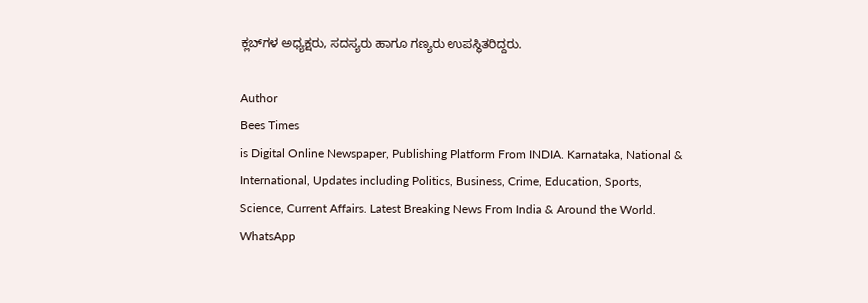ಕ್ಲಬ್‌ಗಳ ಅಧ್ಯಕ್ಷರು, ಸದಸ್ಯರು ಹಾಗೂ ಗಣ್ಯರು ಉಪಸ್ಥಿತರಿದ್ದರು.

Author
Bees Times
is Digital Online Newspaper, Publishing Platform From INDIA. Karnataka, National & International, Updates including Politics, Business, Crime, Education, Sports, Science, Current Affairs. Latest Breaking News From India & Around the World.
WhatsApp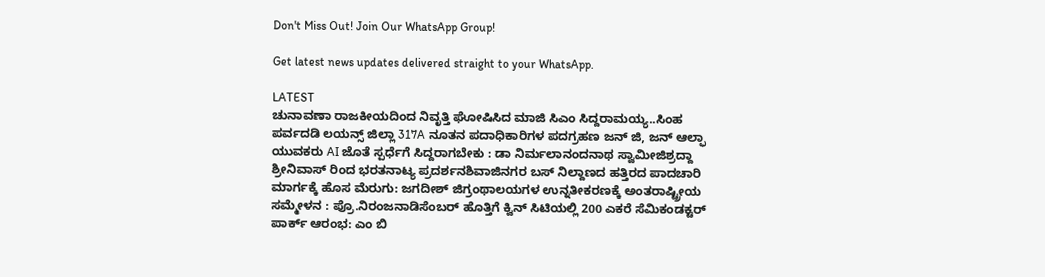Don't Miss Out! Join Our WhatsApp Group!

Get latest news updates delivered straight to your WhatsApp.

LATEST
ಚುನಾವಣಾ ರಾಜಕೀಯದಿಂದ ನಿವೃತ್ತಿ ಘೋಷಿಸಿದ ಮಾಜಿ ಸಿಎಂ ಸಿದ್ದರಾಮಯ್ಯ..ಸಿಂಹ ಪರ್ವದಡಿ ಲಯನ್ಸ್ ಜಿಲ್ಲಾ 317A ನೂತನ ಪದಾಧಿಕಾರಿಗಳ ಪದಗ್ರಹಣ ಜನ್ ಜಿ, ಜನ್ ಆಲ್ಫಾ ಯುವಕರು AI ಜೊತೆ ಸ್ಪರ್ಧೆಗೆ ಸಿದ್ದರಾಗಬೇಕು : ಡಾ‌ ನಿರ್ಮಲಾನಂದನಾಥ ಸ್ವಾಮೀಜಿಶ್ರದ್ದಾ ಶ್ರೀನಿವಾಸ್ ರಿಂದ ಭರತನಾಟ್ಯ ಪ್ರದರ್ಶನಶಿವಾಜಿನಗರ ಬಸ್ ನಿಲ್ದಾಣದ ಹತ್ತಿರದ ಪಾದಚಾರಿ ಮಾರ್ಗಕ್ಕೆ ಹೊಸ ಮೆರುಗು: ಜಗದೀಶ್ ಜಿಗ್ರಂಥಾಲಯಗಳ ಉನ್ನತೀಕರಣಕ್ಕೆ ಅಂತರಾಷ್ಟ್ರೀಯ ಸಮ್ಮೇಳನ : ಪ್ರೊ.ನಿರಂಜನಾಡಿಸೆಂಬರ್ ಹೊತ್ತಿಗೆ ಕ್ವಿನ್ ಸಿಟಿಯಲ್ಲಿ 200 ಎಕರೆ ಸೆಮಿಕಂಡಕ್ಟರ್ ಪಾರ್ಕ್ ಆರಂಭ: ಎಂ ಬಿ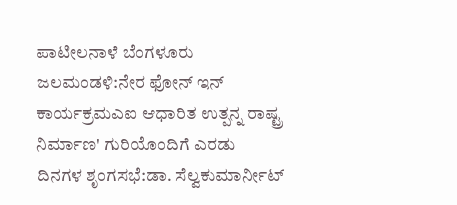ಪಾಟೀಲನಾಳೆ ಬೆಂಗಳೂರು  ಜಲಮಂಡಳಿ:ನೇರ ಫೋನ್ ಇನ್ ಕಾರ್ಯಕ್ರಮಎಐ ಆಧಾರಿತ ಉತ್ಪನ್ನ ರಾಷ್ಟ್ರ ನಿರ್ಮಾಣ' ಗುರಿಯೊಂದಿಗೆ ಎರಡು ದಿನಗಳ ಶೃಂಗಸಭೆ:ಡಾ. ಸೆಲ್ವಕುಮಾರ್ನೀಟ್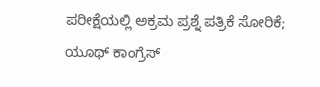ಪರೀಕ್ಷೆಯಲ್ಲಿ ಅಕ್ರಮ ಪ್ರಶ್ನೆ ಪತ್ರಿಕೆ ಸೋರಿಕೆ; ಯೂಥ್ ಕಾಂಗ್ರೆಸ್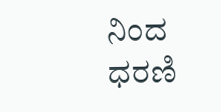ನಿಂದ ಧರಣಿ